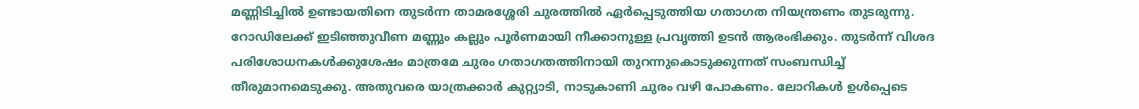മണ്ണിടിച്ചിൽ ഉണ്ടായതിനെ തുടർന്ന താമരശ്ശേരി ചുരത്തിൽ ഏർപ്പെടുത്തിയ ഗതാഗത നിയന്ത്രണം തുടരുന്നു.
റോഡിലേക്ക് ഇടിഞ്ഞുവീണ മണ്ണും കല്ലും പൂർണമായി നീക്കാനുള്ള പ്രവൃത്തി ഉടൻ ആരംഭിക്കും. തുടർന്ന് വിശദ പരിശോധനകൾക്കുശേഷം മാത്രമേ ചുരം ഗതാഗതത്തിനായി തുറന്നുകൊടുക്കുന്നത് സംബന്ധിച്ച് തീരുമാനമെടുക്കു. അതുവരെ യാത്രക്കാർ കുറ്റ്യാടി, നാടുകാണി ചുരം വഴി പോകണം. ലോറികൾ ഉൾപ്പെടെ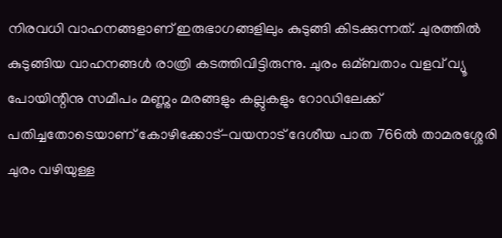നിരവധി വാഹനങ്ങളാണ് ഇരുഭാഗങ്ങളിലും കുടുങ്ങി കിടക്കുന്നത്. ചുരത്തിൽ കുടുങ്ങിയ വാഹനങ്ങൾ രാത്രി കടത്തിവിട്ടിരുന്നു. ചുരം ഒമ്ബതാം വളവ് വ്യൂ പോയിന്റിനു സമീപം മണ്ണും മരങ്ങളും കല്ലുകളും റോഡിലേക്ക് പതിച്ചതോടെയാണ് കോഴിക്കോട്-വയനാട് ദേശീയ പാത 766ൽ താമരശ്ശേരി ചുരം വഴിയുള്ള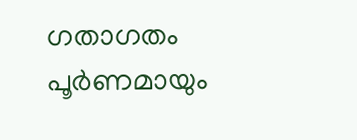ഗതാഗതം പൂർണമായും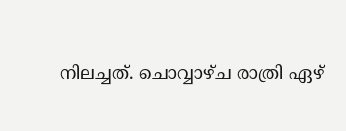നിലച്ചത്. ചൊവ്വാഴ്ച രാത്രി ഏഴ്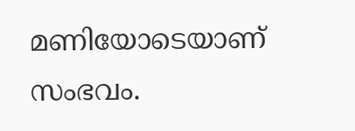മണിയോടെയാണ് സംഭവം.